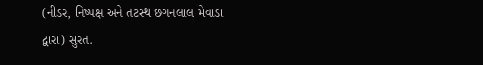(નીડર, નિષ્પક્ષ અને તટસ્થ છગનલાલ મેવાડા દ્વારા) સુરત.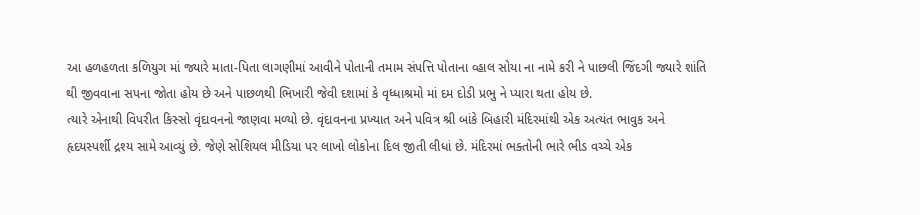આ હળહળતા કળિયુગ માં જ્યારે માતા-પિતા લાગણીમાં આવીને પોતાની તમામ સંપત્તિ પોતાના વ્હાલ સોયા ના નામે કરી ને પાછલી જિંદગી જ્યારે શાંતિ થી જીવવાના સપના જોતા હોય છે અને પાછળથી ભિખારી જેવી દશામાં કે વૃધ્ધાશ્રમો માં દમ દોડી પ્રભુ ને પ્યારા થતા હોય છે.
ત્યારે એનાથી વિપરીત કિસ્સો વૃંદાવનનો જાણવા મળ્યો છે. વૃંદાવનના પ્રખ્યાત અને પવિત્ર શ્રી બાંકે બિહારી મંદિરમાંથી એક અત્યંત ભાવુક અને હૃદયસ્પર્શી દ્રશ્ય સામે આવ્યું છે. જેણે સોશિયલ મીડિયા પર લાખો લોકોના દિલ જીતી લીધાં છે. મંદિરમાં ભક્તોની ભારે ભીડ વચ્ચે એક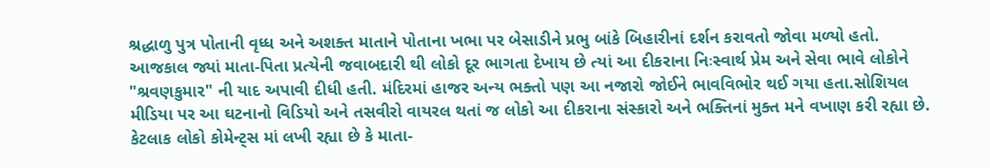શ્રદ્ધાળુ પુત્ર પોતાની વૃધ્ધ અને અશક્ત માતાને પોતાના ખભા પર બેસાડીને પ્રભુ બાંકે બિહારીનાં દર્શન કરાવતો જોવા મળ્યો હતો.
આજકાલ જ્યાં માતા-પિતા પ્રત્યેની જવાબદારી થી લોકો દૂર ભાગતા દેખાય છે ત્યાં આ દીકરાના નિઃસ્વાર્થ પ્રેમ અને સેવા ભાવે લોકોને "શ્રવણકુમાર" ની યાદ અપાવી દીધી હતી. મંદિરમાં હાજર અન્ય ભક્તો પણ આ નજારો જોઈને ભાવવિભોર થઈ ગયા હતા.સોશિયલ મીડિયા પર આ ઘટનાનો વિડિયો અને તસવીરો વાયરલ થતાં જ લોકો આ દીકરાના સંસ્કારો અને ભક્તિનાં મુક્ત મને વખાણ કરી રહ્યા છે. કેટલાક લોકો કોમેન્ટ્સ માં લખી રહ્યા છે કે માતા-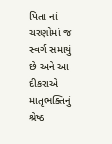પિતા નાં ચરણોમાં જ સ્વર્ગ સમાયું છે અને આ દીકરાએ માતૃભક્તિનું શ્રેષ્ઠ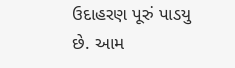ઉદાહરણ પૂરું પાડયુ છે. આમ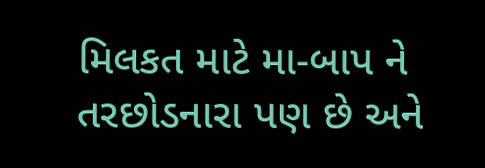મિલકત માટે મા-બાપ ને તરછોડનારા પણ છે અને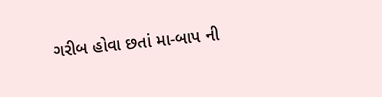ગરીબ હોવા છતાં મા-બાપ ની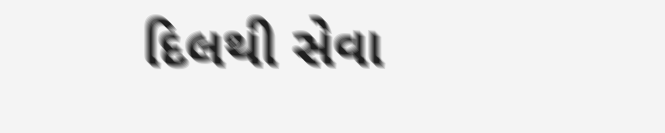દિલથી સેવા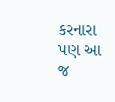કરનારા પણ આ જ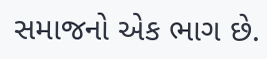સમાજનો એક ભાગ છે.